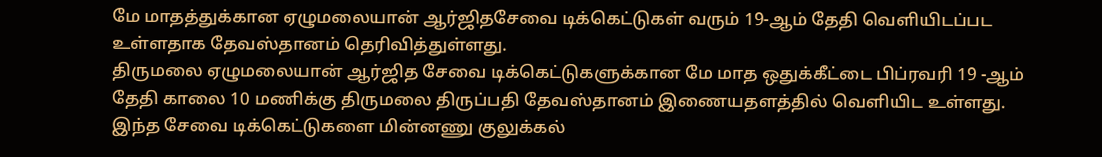மே மாதத்துக்கான ஏழுமலையான் ஆர்ஜிதசேவை டிக்கெட்டுகள் வரும் 19-ஆம் தேதி வெளியிடப்பட உள்ளதாக தேவஸ்தானம் தெரிவித்துள்ளது.
திருமலை ஏழுமலையான் ஆர்ஜித சேவை டிக்கெட்டுகளுக்கான மே மாத ஒதுக்கீட்டை பிப்ரவரி 19 -ஆம் தேதி காலை 10 மணிக்கு திருமலை திருப்பதி தேவஸ்தானம் இணையதளத்தில் வெளியிட உள்ளது. இந்த சேவை டிக்கெட்டுகளை மின்னணு குலுக்கல்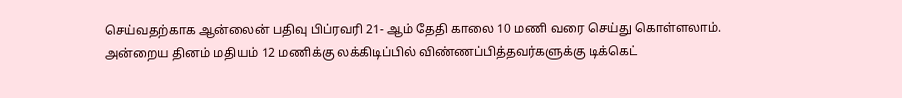செய்வதற்காக ஆன்லைன் பதிவு பிப்ரவரி 21- ஆம் தேதி காலை 10 மணி வரை செய்து கொள்ளலாம். அன்றைய தினம் மதியம் 12 மணிக்கு லக்கிடிப்பில் விண்ணப்பித்தவர்களுக்கு டிக்கெட்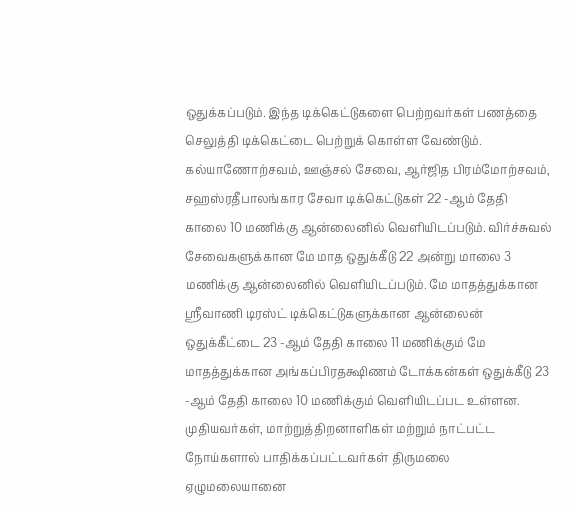ஒதுக்கப்படும். இந்த டிக்கெட்டுகளை பெற்றவர்கள் பணத்தை செலுத்தி டிக்கெட்டை பெற்றுக் கொள்ள வேண்டும். கல்யாணோற்சவம், ஊஞ்சல் சேவை, ஆர்ஜித பிரம்மோற்சவம், சஹஸ்ரதீபாலங்கார சேவா டிக்கெட்டுகள் 22 -ஆம் தேதி காலை 10 மணிக்கு ஆன்லைனில் வெளியிடப்படும். விர்ச்சுவல் சேவைகளுக்கான மே மாத ஒதுக்கீடு 22 அன்று மாலை 3 மணிக்கு ஆன்லைனில் வெளியிடப்படும். மே மாதத்துக்கான ஸ்ரீவாணி டிரஸ்ட் டிக்கெட்டுகளுக்கான ஆன்லைன் ஒதுக்கீட்டை 23 -ஆம் தேதி காலை 11 மணிக்கும் மே மாதத்துக்கான அங்கப்பிரதக்ஷிணம் டோக்கன்கள் ஒதுக்கீடு 23 -ஆம் தேதி காலை 10 மணிக்கும் வெளியிடப்பட உள்ளன. முதியவர்கள், மாற்றுத்திறனாளிகள் மற்றும் நாட்பட்ட நோய்களால் பாதிக்கப்பட்டவர்கள் திருமலை ஏழுமலையானை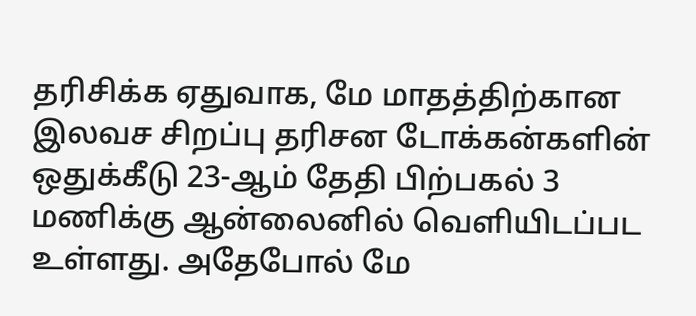தரிசிக்க ஏதுவாக, மே மாதத்திற்கான இலவச சிறப்பு தரிசன டோக்கன்களின் ஒதுக்கீடு 23-ஆம் தேதி பிற்பகல் 3 மணிக்கு ஆன்லைனில் வெளியிடப்பட உள்ளது. அதேபோல் மே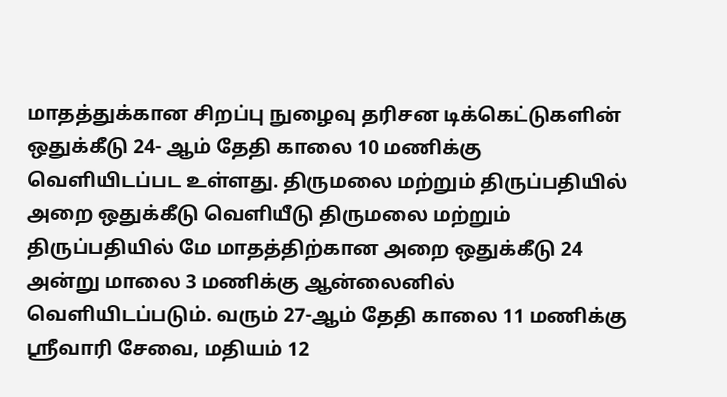மாதத்துக்கான சிறப்பு நுழைவு தரிசன டிக்கெட்டுகளின் ஒதுக்கீடு 24- ஆம் தேதி காலை 10 மணிக்கு வெளியிடப்பட உள்ளது. திருமலை மற்றும் திருப்பதியில் அறை ஒதுக்கீடு வெளியீடு திருமலை மற்றும் திருப்பதியில் மே மாதத்திற்கான அறை ஒதுக்கீடு 24 அன்று மாலை 3 மணிக்கு ஆன்லைனில் வெளியிடப்படும். வரும் 27-ஆம் தேதி காலை 11 மணிக்கு ஸ்ரீவாரி சேவை, மதியம் 12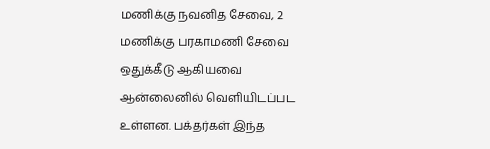மணிக்கு நவனித சேவை, 2 மணிக்கு பரகாமணி சேவை ஒதுக்கீடு ஆகியவை ஆன்லைனில் வெளியிடப்பட உள்ளன. பக்தர்கள் இந்த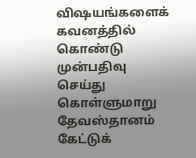விஷயங்களைக் கவனத்தில் கொண்டு முன்பதிவு செய்து கொள்ளுமாறு தேவஸ்தானம் கேட்டுக்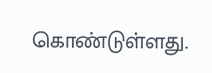கொண்டுள்ளது.